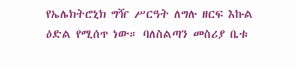የኤሌክትሮኒክ ግዥ ሥርዓት ለግሉ ዘርፍ እኩል ዕድል የሚሰጥ ነው። ባለስልጣን መስሪያ ቤቱ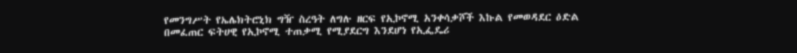የመንግሥት የኤሌክትሮኒክ ግዥ ስረዓት ለግሉ ዘርፍ የኢኮኖሚ አንቀሳቃሾች እኩል የመወዳደር ዕድል በመፈጠር ፍትሀዊ የኢኮኖሚ ተጠቃሚ የሚያደርግ እንደሆነ የኢፌዴሪ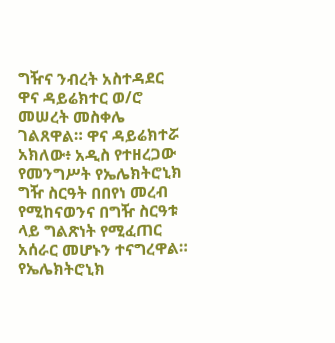ግዥና ንብረት አስተዳደር ዋና ዳይሬክተር ወ/ሮ መሠረት መስቀሌ ገልጸዋል። ዋና ዳይሬክተሯ አክለው፥ አዲስ የተዘረጋው የመንግሥት የኤሌክትሮኒክ ግዥ ስርዓት በበየነ መረብ የሚከናወንና በግዥ ስርዓቱ ላይ ግልጽነት የሚፈጠር አሰራር መሆኑን ተናግረዋል። የኤሌክትሮኒክ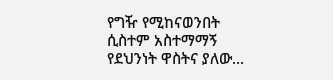የግዥ የሚከናወንበት ሲስተም አስተማማኝ የደህንነት ዋስትና ያለው…